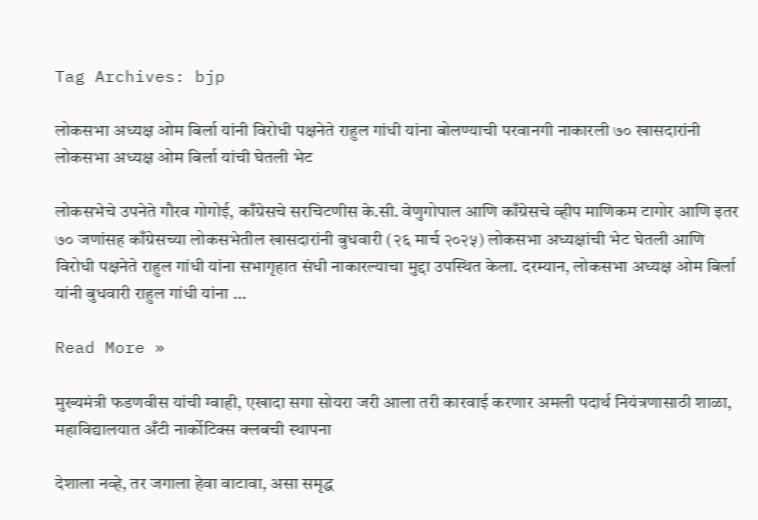Tag Archives: bjp

लोकसभा अध्यक्ष ओम बिर्ला यांनी विरोधी पक्षनेते राहुल गांधी यांना बोलण्याची परवानगी नाकारली ७० खासदारांनी लोकसभा अध्यक्ष ओम बिर्ला यांची घेतली भेट

लोकसभेचे उपनेते गौरव गोगोई, काँग्रेसचे सरचिटणीस के.सी. वेणुगोपाल आणि काँग्रेसचे व्हीप माणिकम टागोर आणि इतर ७० जणांसह काँग्रेसच्या लोकसभेतील खासदारांनी बुधवारी (२६ मार्च २०२५) लोकसभा अध्यक्षांची भेट घेतली आणि विरोधी पक्षनेते राहुल गांधी यांना सभागृहात संधी नाकारल्याचा मुद्दा उपस्थित केला. दरम्यान, लोकसभा अध्यक्ष ओम बिर्ला यांनी बुधवारी राहुल गांधी यांना …

Read More »

मुख्यमंत्री फडणवीस यांची ग्वाही, एखादा सगा सोयरा जरी आला तरी कारवाई करणार अमली पदार्थ नियंत्रणासाठी शाळा, महाविद्यालयात अँटी नार्कोटिक्स क्लबची स्थापना

देशाला नव्हे, तर जगाला हेवा वाटावा, असा समृद्ध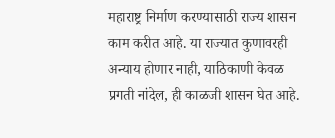महाराष्ट्र निर्माण करण्यासाठी राज्य शासन काम करीत आहे. या राज्यात कुणावरही अन्याय होणार नाही, याठिकाणी केवळ प्रगती नांदेल, ही काळजी शासन घेत आहे.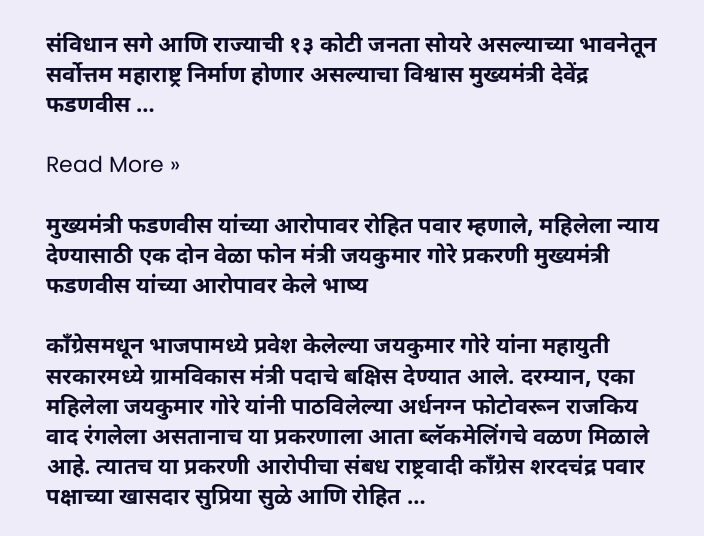संविधान सगे आणि राज्याची १३ कोटी जनता सोयरे असल्याच्या भावनेतून सर्वोत्तम महाराष्ट्र निर्माण होणार असल्याचा विश्वास मुख्यमंत्री देवेंद्र फडणवीस …

Read More »

मुख्यमंत्री फडणवीस यांच्या आरोपावर रोहित पवार म्हणाले, महिलेला न्याय देण्यासाठी एक दोन वेळा फोन मंत्री जयकुमार गोरे प्रकरणी मुख्यमंत्री फडणवीस यांच्या आरोपावर केले भाष्य

काँग्रेसमधून भाजपामध्ये प्रवेश केलेल्या जयकुमार गोरे यांना महायुती सरकारमध्ये ग्रामविकास मंत्री पदाचे बक्षिस देण्यात आले. दरम्यान, एका महिलेला जयकुमार गोरे यांनी पाठविलेल्या अर्धनग्न फोटोवरून राजकिय वाद रंगलेला असतानाच या प्रकरणाला आता ब्लॅकमेलिंगचे वळण मिळाले आहे. त्यातच या प्रकरणी आरोपीचा संबध राष्ट्रवादी काँग्रेस शरदचंद्र पवार पक्षाच्या खासदार सुप्रिया सुळे आणि रोहित …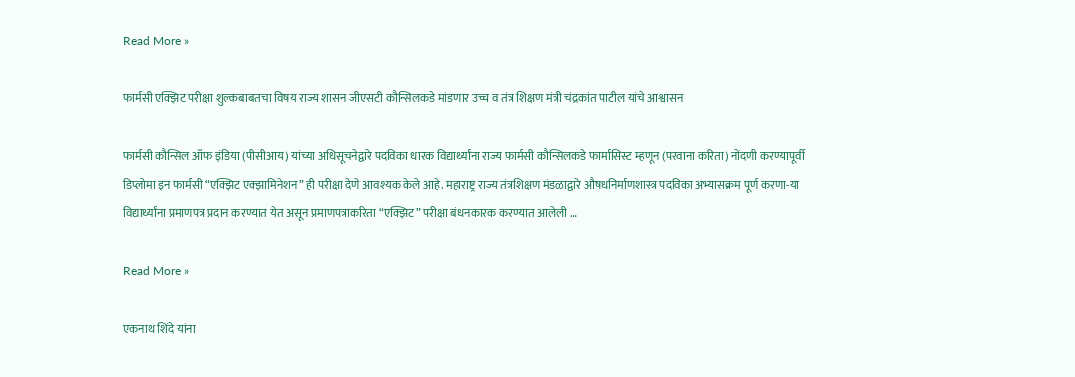Read More »

फार्मसी एक्झिट परीक्षा शुल्कबाबतचा विषय राज्य शासन जीएसटी कौन्सिलकडे मांडणार उच्च व तंत्र शिक्षण मंत्री चंद्रकांत पाटील यांचे आश्वासन

फार्मसी कौन्सिल ऑफ इंडिया (पीसीआय) यांच्या अधिसूचनेद्वारे पदविका धारक विद्यार्थ्यांना राज्य फार्मसी कौन्सिलकडे फार्मासिस्ट म्हणून (परवाना करिता) नोंदणी करण्यापूर्वी डिप्लोमा इन फार्मसी “एक्झिट एक्झामिनेशन” ही परीक्षा देणे आवश्यक केले आहे. महाराष्ट्र राज्य तंत्रशिक्षण मंडळाद्वारे औषधनिर्माणशास्त्र पदविका अभ्यासक्रम पूर्ण करणा-या विद्यार्थ्यांना प्रमाणपत्र प्रदान करण्यात येत असून प्रमाणपत्राकरिता “एक्झिट” परीक्षा बंधनकारक करण्यात आलेली …

Read More »

एकनाथ शिंदे यांना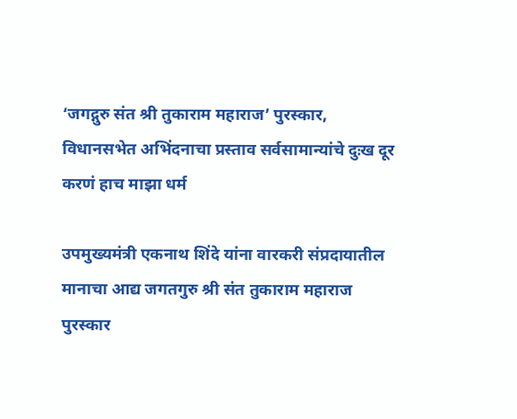‘जगद्गुरु संत श्री तुकाराम महाराज’ पुरस्कार, विधानसभेत अभिंदनाचा प्रस्ताव सर्वसामान्यांचे दुःख दूर करणं हाच माझा धर्म

उपमुख्यमंत्री एकनाथ शिंदे यांना वारकरी संप्रदायातील मानाचा आद्य जगतगुरु श्री संत तुकाराम महाराज पुरस्कार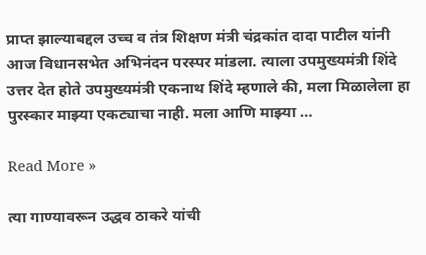प्राप्त झाल्याबद्दल उच्च व तंत्र शिक्षण मंत्री चंद्रकांत दादा पाटील यांनी आज विधानसभेत अभिनंदन परस्पर मांडला. त्याला उपमुख्यमंत्री शिंदे उत्तर देत होते उपमुख्यमंत्री एकनाथ शिंदे म्हणाले की, मला मिळालेला हा पुरस्कार माझ्या एकट्याचा नाही. मला आणि माझ्या …

Read More »

त्या गाण्यावरून उद्धव ठाकरे यांची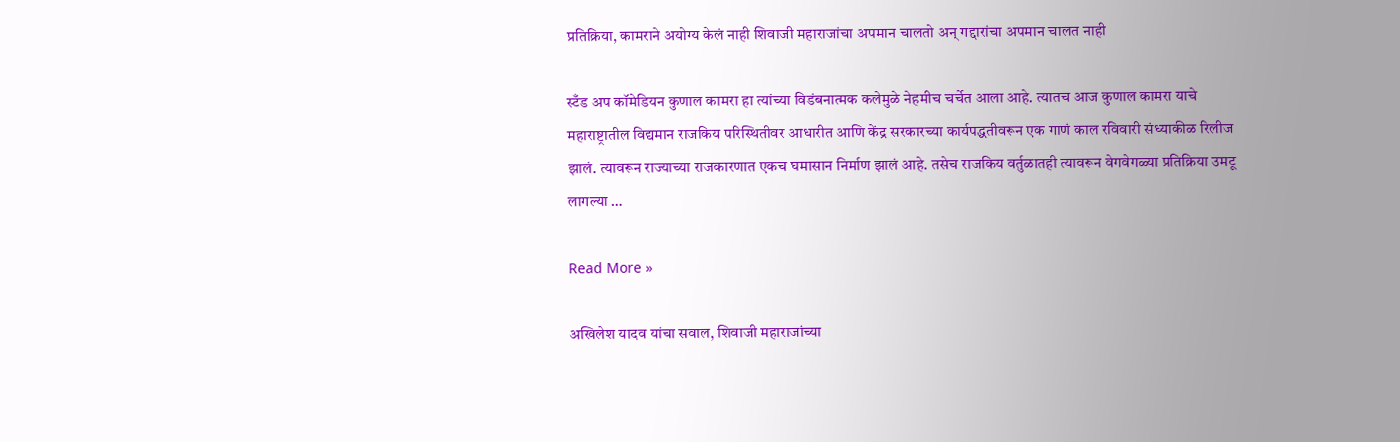प्रतिक्रिया, कामराने अयोग्य केलं नाही शिवाजी महाराजांचा अपमान चालतो अन् गद्दारांचा अपमान चालत नाही

स्टँड अप कॉमेडियन कुणाल कामरा हा त्यांच्या विडंबनात्मक कलेमुळे नेहमीच चर्चेत आला आहे. त्यातच आज कुणाल कामरा याचे महाराष्ट्रातील विद्यमान राजकिय परिस्थितीवर आधारीत आणि केंद्र सरकारच्या कार्यपद्धतीवरून एक गाणं काल रविवारी संध्याकीळ रिलीज झालं. त्यावरून राज्याच्या राजकारणात एकच घमासान निर्माण झालं आहे. तसेच राजकिय वर्तुळातही त्यावरून वेगवेगळ्या प्रतिक्रिया उमटू लागल्या …

Read More »

अखिलेश यादव यांचा सवाल, शिवाजी महाराजांच्या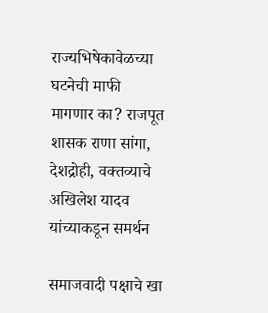राज्यभिषेकावेळच्या घटनेची माफी मागणार का? राजपूत शासक राणा सांगा, देशद्रोही, वक्तव्याचे अखिलेश यादव यांच्याकडून समर्थन

समाजवादी पक्षाचे खा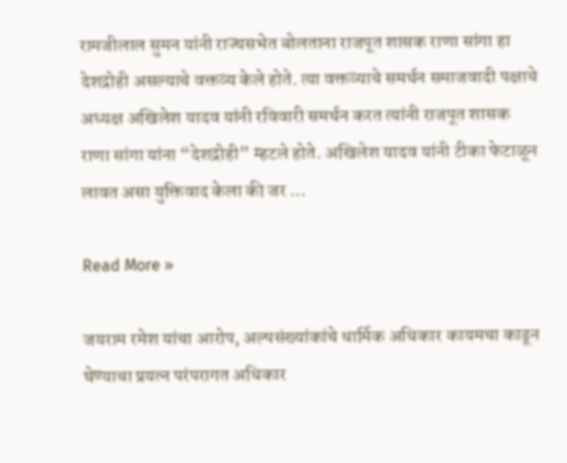रामजीलाल सुमन यांनी राज्यसभेत बोलताना राजपूत शासक राणा सांगा हा देशद्रोही असल्याचे वक्तव्य केले होते. त्या वक्तव्याचे समर्थन समाजवादी पक्षाचे अध्यक्ष अखिलेश यादव यांनी रविवारी समर्थन करत त्यांनी राजपूत शासक राणा सांगा यांना “देशद्रोही” म्हटले होते. अखिलेश यादव यांनी टीका फेटाळून लावत असा युक्तिवाद केला की जर …

Read More »

जयराम रमेश यांचा आरोप, अल्पसंख्यांकांचे धार्मिक अधिकार कायमचा काढून घेण्याचा प्रयत्न परंपरागत अधिकार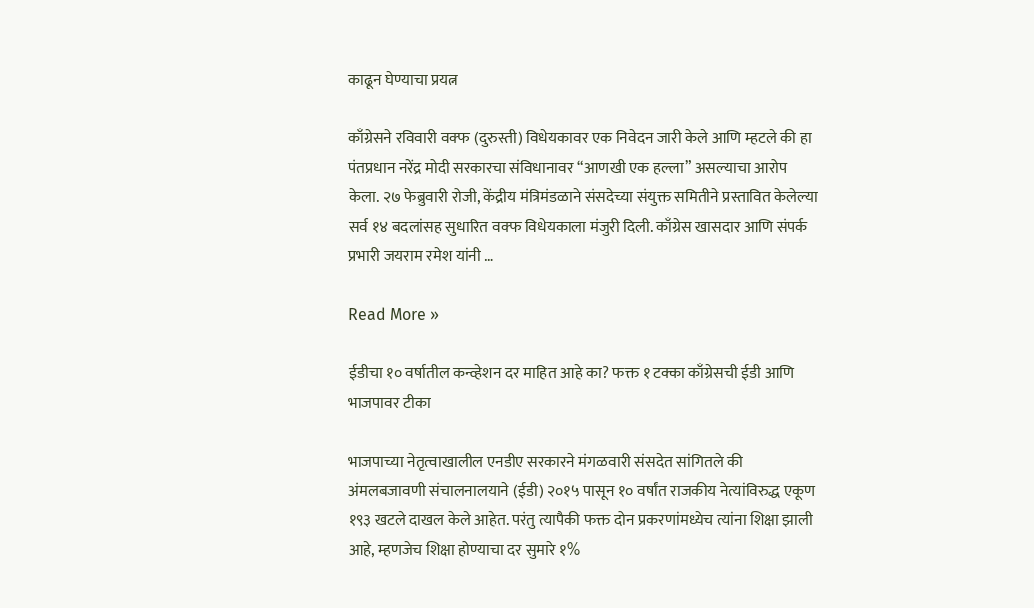काढून घेण्याचा प्रयत्न

काँग्रेसने रविवारी वक्फ (दुरुस्ती) विधेयकावर एक निवेदन जारी केले आणि म्हटले की हा पंतप्रधान नरेंद्र मोदी सरकारचा संविधानावर “आणखी एक हल्ला” असल्याचा आरोप केला. २७ फेब्रुवारी रोजी, केंद्रीय मंत्रिमंडळाने संसदेच्या संयुक्त समितीने प्रस्तावित केलेल्या सर्व १४ बदलांसह सुधारित वक्फ विधेयकाला मंजुरी दिली. काँग्रेस खासदार आणि संपर्क प्रभारी जयराम रमेश यांनी …

Read More »

ईडीचा १० वर्षातील कन्व्हेशन दर माहित आहे का? फक्त १ टक्का काँग्रेसची ईडी आणि भाजपावर टीका

भाजपाच्या नेतृत्वाखालील एनडीए सरकारने मंगळवारी संसदेत सांगितले की अंमलबजावणी संचालनालयाने (ईडी) २०१५ पासून १० वर्षांत राजकीय नेत्यांविरुद्ध एकूण १९३ खटले दाखल केले आहेत. परंतु त्यापैकी फक्त दोन प्रकरणांमध्येच त्यांना शिक्षा झाली आहे, म्हणजेच शिक्षा होण्याचा दर सुमारे १%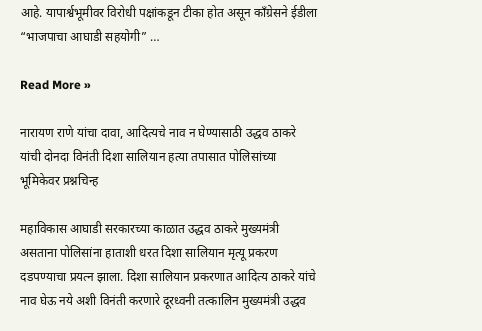आहे. यापार्श्वभूमीवर विरोधी पक्षांकडून टीका होत असून काँग्रेसने ईडीला “भाजपाचा आघाडी सहयोगी” …

Read More »

नारायण राणे यांचा दावा, आदित्यचे नाव न घेण्यासाठी उद्धव ठाकरे यांची दोनदा विनंती दिशा सालियान हत्या तपासात पोलिसांच्या भूमिकेवर प्रश्नचिन्ह

महाविकास आघाडी सरकारच्या काळात उद्धव ठाकरे मुख्यमंत्री असताना पोलिसांना हाताशी धरत दिशा सालियान मृत्यू प्रकरण दडपण्याचा प्रयत्न झाला. दिशा सालियान प्रकरणात आदित्य ठाकरे यांचे नाव घेऊ नये अशी विनंती करणारे दूरध्वनी तत्कालिन मुख्यमंत्री उद्धव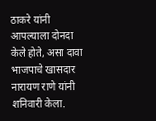ठाकरे यांनी आपल्याला दोनदा केले होते, असा दावा भाजपाचे खासदार नारायण राणे यांनी शनिवारी केला.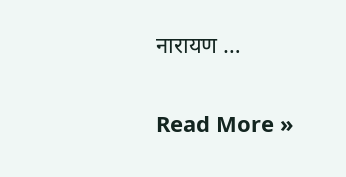नारायण …

Read More »